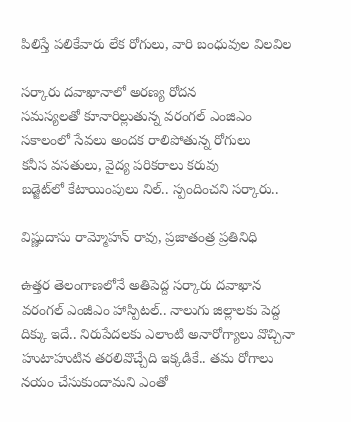పిలిస్తే పలికేవారు లేక రోగులు, వారి బంధువుల విలవిల

సర్కారు దవాఖానాలో అరణ్య రోదన
సమస్యలతో కూనారిల్లుతున్న వరంగల్‌ ఎం‌జిఎం
సకాలంలో సేవలు అందక రాలిపోతున్న రోగులు
కనీస వసతులు, వైద్య పరికరాలు కరువు
బడ్జెట్‌లో కేటాయింపులు నిల్‌.. స్పందించని సర్కారు..

విష్ణుదాసు రామ్మోహన్‌ ‌రావు, ప్రజాతంత్ర ప్రతినిధి

ఉత్తర తెలంగాణలోనే అతిపెద్ద సర్కారు దవాఖాన వరంగల్‌ ఎం‌జీఎం హాస్పిటల్‌.. నాలుగు జిల్లాలకు పెద్ద దిక్కు ఇదే.. నిరుపేదలకు ఎలాంటి అనారోగ్యాలు వొచ్చినా  హుటాహుటిన తరలివొచ్చేది ఇక్కడికే.. తమ రోగాలు నయం చేసుకుందామని ఎంతో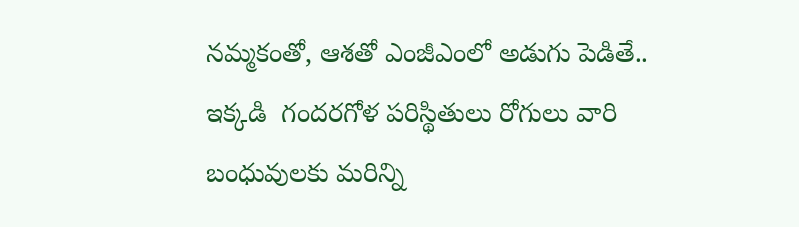నమ్మకంతో, ఆశతో ఎంజీఎంలో అడుగు పెడితే..  ఇక్కడి  గందరగోళ పరిస్థితులు రోగులు వారి బంధువులకు మరిన్ని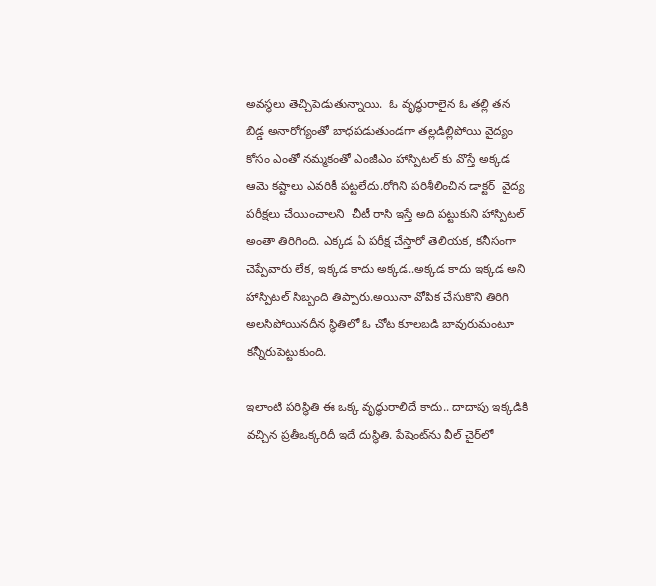అవస్థలు తెచ్చిపెడుతున్నాయి.  ఓ వృద్ధురాలైన ఓ తల్లి తన బిడ్డ అనారోగ్యంతో బాధపడుతుండగా తల్లడిల్లిపోయి వైద్యం కోసం ఎంతో నమ్మకంతో ఎంజీఎం హాస్పిటల్‌ ‌కు వొస్తే అక్కడ ఆమె కష్టాలు ఎవరికీ పట్టలేదు.రోగిని పరిశీలించిన డాక్టర్‌  ‌వైద్య పరీక్షలు చేయించాలని  చీటీ రాసి ఇస్తే అది పట్టుకుని హాస్పిటల్‌ అం‌తా తిరిగింది. ఎక్కడ ఏ పరీక్ష చేస్తారో తెలియక, కనీసంగా చెప్పేవారు లేక, ఇక్కడ కాదు అక్కడ..అక్కడ కాదు ఇక్కడ అని హాస్పిటల్‌ ‌సిబ్బంది తిప్పారు.అయినా వోపిక చేసుకొని తిరిగి అలసిపోయినదీన స్థితిలో ఓ చోట కూలబడి బావురుమంటూ కన్నీరుపెట్టుకుంది.

ఇలాంటి పరిస్థితి ఈ ఒక్క వృద్ధురాలిదే కాదు.. దాదాపు ఇక్కడికి వచ్చిన ప్రతీఒక్కరిదీ ఇదే దుస్థితి. పేషెంట్‌ను వీల్‌ ‌చైర్‌లో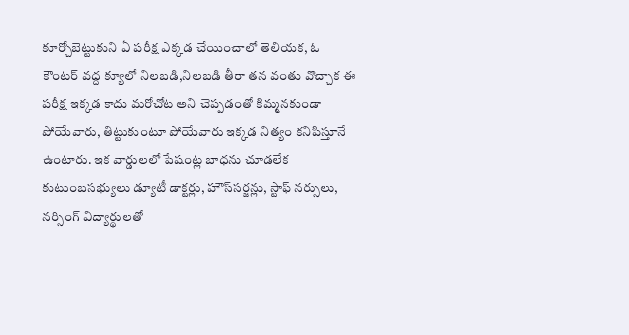కూర్చోబెట్టుకుని ఏ పరీక్ష ఎక్కడ చేయించాలో తెలియక, ఓ కౌంటర్‌ ‌వద్ద క్యూలో నిలబడి,నిలబడి తీరా తన వంతు వొచ్చాక ఈ పరీక్ష ఇక్కడ కాదు మరోచోట అని చెప్పడంతో కిమ్మనకుండా పోయేవారు, తిట్టుకుంటూ పోయేవారు ఇక్కడ నిత్యం కనిపిస్తూనే ఉంటారు. ఇక వార్డులలో పేషంట్ల బాధను చూడలేక కుటుంబసభ్యులు డ్యూటీ డాక్టర్లు, హౌస్‌సర్జన్లు, స్టాఫ్‌ ‌నర్సులు, నర్సింగ్‌ ‌విద్యార్థులతో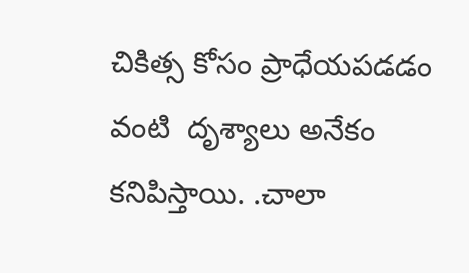చికిత్స కోసం ప్రాధేయపడడం వంటి  దృశ్యాలు అనేకం కనిపిస్తాయి. .చాలా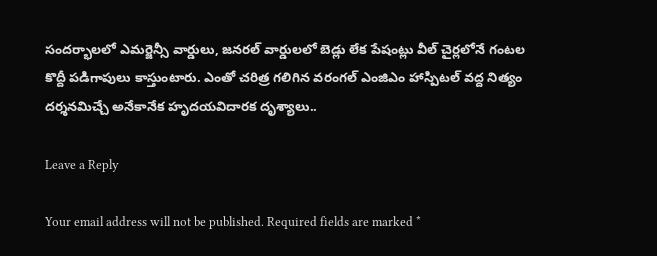సందర్భాలలో ఎమర్జెన్సీ వార్డులు, జనరల్‌ ‌వార్డులలో బెడ్లు లేక పేషంట్లు వీల్‌ ‌చైర్లలోనే గంటల కొద్దీ పడిగాపులు కాస్తుంటారు. ఎంతో చరిత్ర గలిగిన వరంగల్‌ ఎం‌జిఎం హాస్పిటల్‌ ‌వద్ద నిత్యం దర్శనమిచ్చే అనేకానేక హృదయవిదారక దృశ్యాలు..

Leave a Reply

Your email address will not be published. Required fields are marked *